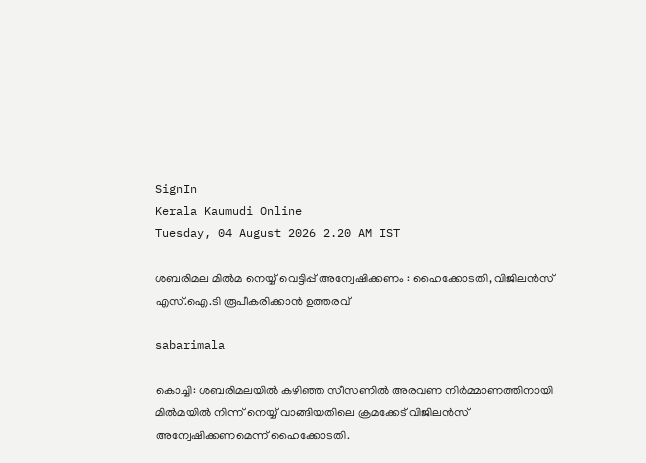SignIn
Kerala Kaumudi Online
Tuesday, 04 August 2026 2.20 AM IST

ശബരിമല മിൽമ നെയ്യ് വെട്ടിപ്പ് അന്വേഷിക്കണം : ഹൈക്കോടതി, വിജിലൻസ് എസ്.ഐ.ടി രൂപീകരിക്കാൻ ഉത്തരവ്

sabarimala

കൊച്ചി: ശബരിമലയിൽ കഴിഞ്ഞ സീസണിൽ അരവണ നിർമ്മാണത്തിനായി മിൽമയിൽ നിന്ന് നെയ്യ് വാങ്ങിയതിലെ ക്രമക്കേട് വിജിലൻസ് അന്വേഷിക്കണമെന്ന് ഹൈക്കോടതി.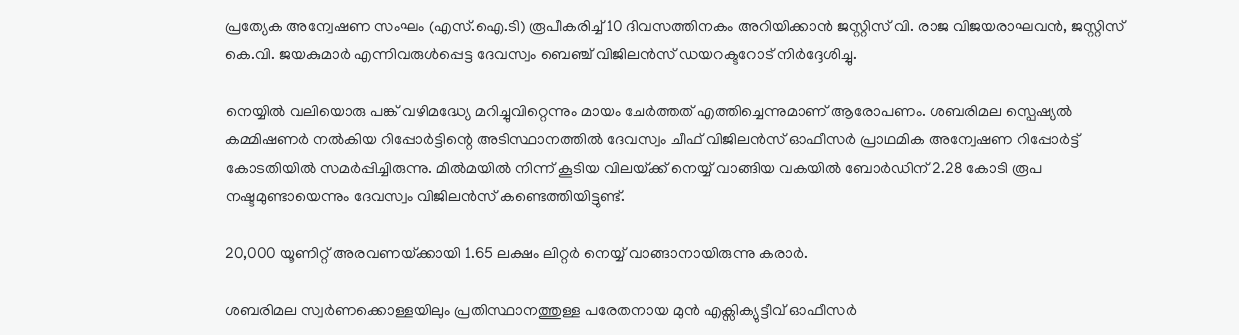പ്രത്യേക അന്വേഷണ സംഘം (എസ്.ഐ.ടി) രൂപീകരിച്ച് 10 ദിവസത്തിനകം അറിയിക്കാൻ ജസ്റ്റിസ് വി. രാജ വിജയരാഘവൻ, ജസ്റ്റിസ് കെ.വി. ജയകുമാർ എന്നിവരുൾപ്പെട്ട ദേവസ്വം ബെഞ്ച് വിജിലൻസ് ഡയറക്ടറോട് നിർദ്ദേശിച്ചു.

നെയ്യിൽ വലിയൊരു പങ്ക് വഴിമദ്ധ്യേ മറിച്ചുവിറ്റെന്നും മായം ചേർത്തത് എത്തിച്ചെന്നുമാണ് ആരോപണം. ശബരിമല സ്പെഷ്യൽ കമ്മിഷണർ നൽകിയ റിപ്പോർട്ടിന്റെ അടിസ്ഥാനത്തിൽ ദേവസ്വം ചീഫ് വിജിലൻസ് ഓഫീസർ പ്രാഥമിക അന്വേഷണ റിപ്പോർട്ട് കോടതിയിൽ സമർപ്പിച്ചിരുന്നു. മിൽമയിൽ നിന്ന് കൂടിയ വിലയ്‌ക്ക് നെയ്യ് വാങ്ങിയ വകയിൽ ബോർഡിന് 2.28 കോടി രൂപ നഷ്ടമുണ്ടായെന്നും ദേവസ്വം വിജിലൻസ് കണ്ടെത്തിയിട്ടുണ്ട്.

20,000 യൂണിറ്റ് അരവണയ്‌ക്കായി 1.65 ലക്ഷം ലിറ്റർ നെയ്യ് വാങ്ങാനായിരുന്നു കരാർ.

ശബരിമല സ്വർണക്കൊള്ളയിലും പ്രതിസ്ഥാനത്തുള്ള പരേതനായ മുൻ എക്സിക്യുട്ടീവ് ഓഫീസർ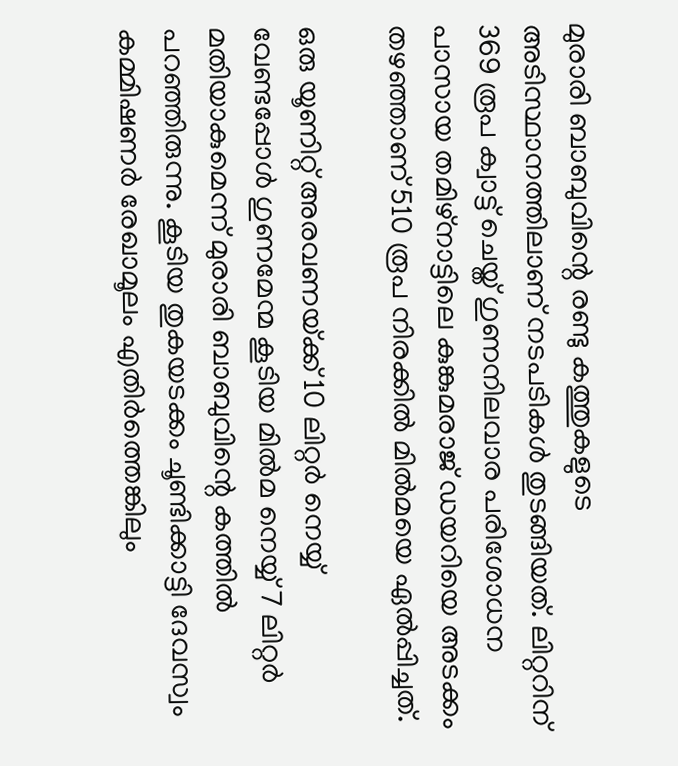മുരാരി ബാബുവിന്റെ രണ്ടു കത്തുകളുടെ അടിസ്ഥാനത്തിലാണ് നടപടികൾ തുടങ്ങിയത്. ലിറ്ററിന് 369 രൂപ ക്വാട്ട് ചെയ്ത് ഗുണനിലവാര പരിശോധന പാസായ തമിഴ്നാട്ടിലെ കുങ്കുമരാജ് ഡയറിയെ അടക്കം തഴഞ്ഞാണ് 510 രൂപ നിരക്കിൽ മിൽമയെ ഏൽപ്പിച്ചത്.

ഒരു യൂണിറ്റ് അരവണയ്‌ക്ക് 10 ലിറ്റർ നെയ്യ് വേണ്ടപ്പോൾ ഗുണമേന്മ കൂടിയ മിൽമ നെയ്യ് 7 ലിറ്റർ മതിയാകുമെന്ന് മുരാരി ബാബുവിന്റെ കത്തിൽ പറഞ്ഞിരുന്നു. കൂടിയ തുകയടക്കം ചൂണ്ടിക്കാട്ടി ദേവസ്വം കമ്മിഷണർ രേഖാമൂലം എതിർത്തെങ്കിലും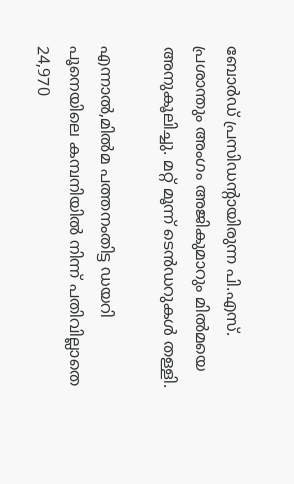ബോർഡ് പ്രസിഡന്റായിരുന്ന പി.എസ്. പ്രശാന്തും അംഗം അജികുമാറും മിൽമയെ അനുകൂലിച്ചു. മറ്റ് മൂന്ന് ടെൻഡറുകൾ തള്ളി.

എന്നാൽ,മിൽമ പത്തനംതിട്ട ഡയറി പൂനെയിലെ കമ്പനിയിൽ നിന്ന് പതിവില്ലാതെ 24,970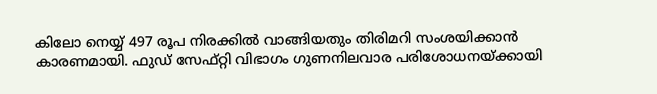കിലോ നെയ്യ് 497 രൂപ നിരക്കിൽ വാങ്ങിയതും തിരിമറി സംശയിക്കാൻ കാരണമായി. ഫുഡ് സേഫ്റ്റി വിഭാഗം ഗുണനിലവാര പരിശോധനയ്‌ക്കായി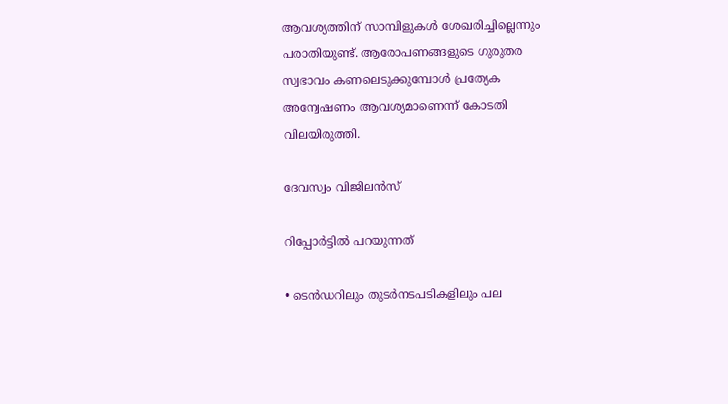ആവശ്യത്തിന് സാമ്പിളുകൾ ശേഖരിച്ചില്ലെന്നും പരാതിയുണ്ട്. ആരോപണങ്ങളുടെ ഗുരുതര സ്വഭാവം കണലെടുക്കുമ്പോൾ പ്രത്യേക അന്വേഷണം ആവശ്യമാണെന്ന് കോടതി വിലയിരുത്തി.

ദേവസ്വം വിജിലൻസ്

റിപ്പോർട്ടിൽ പറയുന്നത്

• ടെൻഡറിലും തുടർനടപടികളിലും പല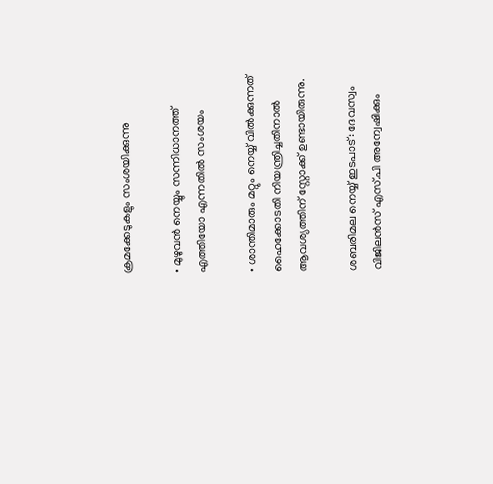ക്രമക്കേടുകളും സംശയിക്കുന്നു

• മുഴുവൻ നെയ്യും സന്നിധാനത്ത് എത്തിയോ എന്നതിൽ സംശയം

• ശാന്തിമാരും മറ്റും നെയ്യ് വിൽക്കുന്നത് ഹൈക്കോടതി നിയന്ത്രിച്ചതിനാൽ ആവശ്യത്തിന് സ്റ്റോക്ക് ഉണ്ടായിരുന്നു.

ശബരിമല നെയ്യ് ഇടപാട്: ദേവസ്വം വിജിലൻസ് എസ്.പി അന്വേഷിക്കും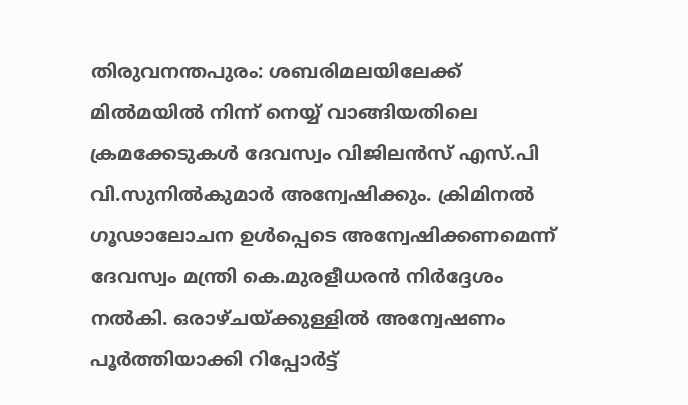തിരുവനന്തപുരം: ശബരിമലയിലേക്ക് മിൽമയിൽ നിന്ന് നെയ്യ് വാങ്ങിയതിലെ ക്രമക്കേടുകൾ ദേവസ്വം വിജിലൻസ് എസ്.പി വി.സുനിൽകുമാർ അന്വേഷിക്കും. ക്രിമിനൽ ഗൂഢാലോചന ഉൾപ്പെടെ അന്വേഷിക്കണമെന്ന് ദേവസ്വം മന്ത്രി കെ.മുരളീധരൻ നിർദ്ദേശം നൽകി. ഒരാഴ്ചയ്ക്കുള്ളിൽ അന്വേഷണം പൂർത്തിയാക്കി റിപ്പോർട്ട്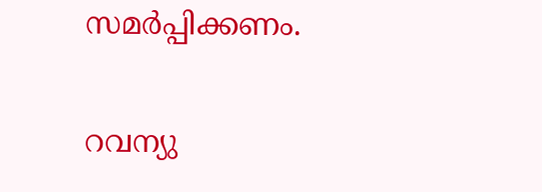സമർപ്പിക്കണം.

റവന്യു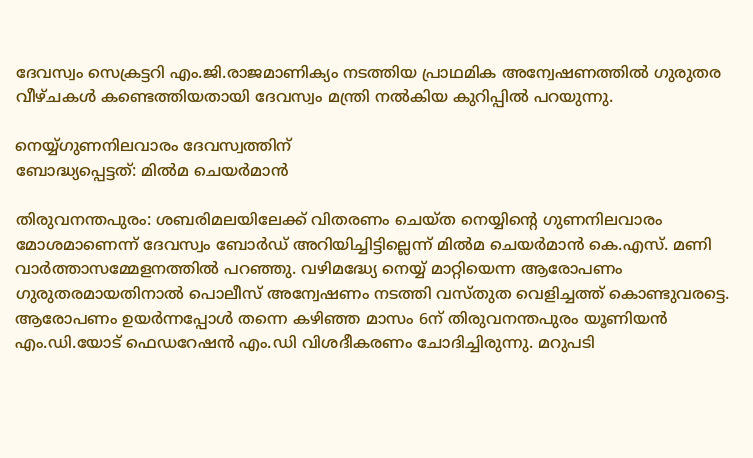ദേവസ്വം സെക്രട്ടറി എം.ജി.രാജമാണിക്യം നടത്തിയ പ്രാഥമിക അന്വേഷണത്തിൽ ഗുരുതര വീഴ്ചകൾ കണ്ടെത്തിയതായി ദേവസ്വം മന്ത്രി നൽകിയ കുറിപ്പിൽ പറയുന്നു.

നെയ്യ്ഗുണനിലവാരം ദേവസ്വത്തിന്
ബോദ്ധ്യപ്പെട്ടത്: മിൽമ ചെയർമാൻ

തിരുവനന്തപുരം: ശബരിമലയിലേക്ക് വിതരണം ചെയ്ത നെയ്യിന്റെ ഗുണനിലവാരം മോശമാണെന്ന് ദേവസ്വം ബോർഡ് അറിയിച്ചിട്ടില്ലെന്ന് മിൽമ ചെയർമാൻ കെ.എസ്. മണി വാർത്താസമ്മേളനത്തിൽ പറഞ്ഞു. വഴിമദ്ധ്യേ നെയ്യ് മാറ്റിയെന്ന ആരോപണം ഗുരുതരമായതിനാൽ പൊലീസ് അന്വേഷണം നടത്തി വസ്തുത വെളിച്ചത്ത് കൊണ്ടുവരട്ടെ.
ആരോപണം ഉയർന്നപ്പോൾ തന്നെ കഴിഞ്ഞ മാസം 6ന് തിരുവനന്തപുരം യൂണിയൻ എം.ഡി.യോട് ഫെഡറേഷൻ എം.ഡി വിശദീകരണം ചോദിച്ചിരുന്നു. മറുപടി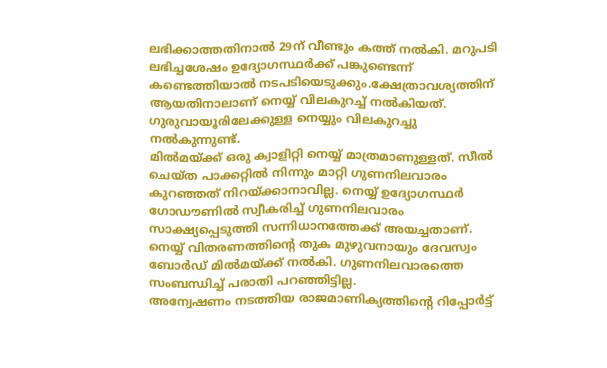ലഭിക്കാത്തതിനാൽ 29ന് വീണ്ടും കത്ത് നൽകി. മറുപടി ലഭിച്ചശേഷം ഉദ്യോഗസ്ഥർക്ക് പങ്കുണ്ടെന്ന് കണ്ടെത്തിയാൽ നടപടിയെടുക്കും.ക്ഷേത്രാവശ്യത്തിന് ആയതിനാലാണ് നെയ്യ് വിലകുറച്ച് നൽകിയത്. ഗുരുവായൂരിലേക്കുള്ള നെയ്യും വിലകുറച്ചു നൽകുന്നുണ്ട്.
മിൽമയ്‌ക്ക് ഒരു ക്വാളിറ്റി നെയ്യ് മാത്രമാണുള്ളത്. സീൽ ചെയ്ത പാക്കറ്റിൽ നിന്നും മാറ്റി ഗുണനിലവാരം കുറഞ്ഞത് നിറയ്‌ക്കാനാവില്ല. നെയ്യ് ഉദ്യോഗസ്ഥർ ഗോഡൗണിൽ സ്വീകരിച്ച് ഗുണനിലവാരം സാക്ഷ്യപ്പെടുത്തി സന്നിധാനത്തേക്ക് അയച്ചതാണ്. നെയ്യ് വിതരണത്തിന്റെ തുക മുഴുവനായും ദേവസ്വം ബോർഡ് മിൽമയ്ക്ക് നൽകി. ഗുണനിലവാരത്തെ സംബന്ധിച്ച് പരാതി പറഞ്ഞിട്ടില്ല.
അന്വേഷണം നടത്തിയ രാജമാണിക്യത്തിന്റെ റിപ്പോർട്ട്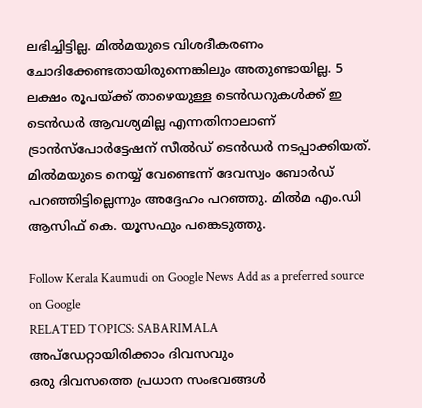ലഭിച്ചിട്ടില്ല. മിൽമയുടെ വിശദീകരണം ചോദിക്കേണ്ടതായിരുന്നെങ്കിലും അതുണ്ടായില്ല. 5 ലക്ഷം രൂപയ്‌ക്ക് താഴെയുള്ള ടെൻഡറുകൾക്ക് ഇ ടെൻഡർ ആവശ്യമില്ല എന്നതിനാലാണ് ട്രാൻസ്പോർട്ടേഷന് സീൽഡ് ടെൻഡർ നടപ്പാക്കിയത്. മിൽമയുടെ നെയ്യ് വേണ്ടെന്ന് ദേവസ്വം ബോർഡ് പറഞ്ഞിട്ടില്ലെന്നും അദ്ദേഹം പറഞ്ഞു. മിൽമ എം.ഡി ആസിഫ് കെ. യൂസഫും പങ്കെടുത്തു.

Follow Kerala Kaumudi on Google News Add as a preferred source on Google
RELATED TOPICS: SABARIMALA
അപ്ഡേറ്റായിരിക്കാം ദിവസവും
ഒരു ദിവസത്തെ പ്രധാന സംഭവങ്ങൾ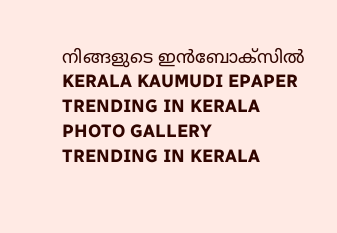നിങ്ങളുടെ ഇൻബോക്സിൽ
KERALA KAUMUDI EPAPER
TRENDING IN KERALA
PHOTO GALLERY
TRENDING IN KERALA